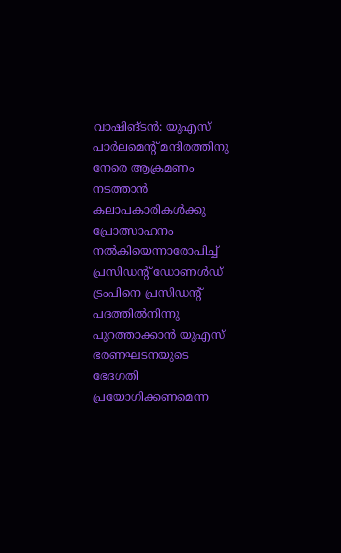വാഷിങ്ടൻ: യുഎസ് പാർലമെന്റ് മന്ദിരത്തിനു നേരെ ആക്രമണം നടത്താൻ കലാപകാരികൾക്കു പ്രോത്സാഹനം നൽകിയെന്നാരോപിച്ച് പ്രസിഡന്റ് ഡോണൾഡ് ട്രംപിനെ പ്രസിഡന്റ് പദത്തിൽനിന്നു പുറത്താക്കാൻ യുഎസ് ഭരണഘടനയുടെ ഭേദഗതി പ്രയോഗിക്കണമെന്ന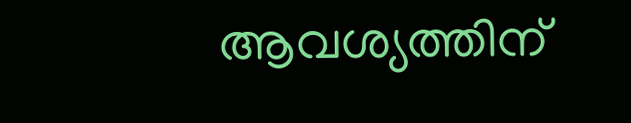ആവശ്യത്തിന്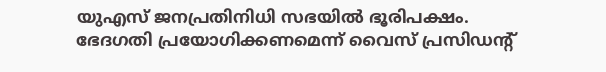യുഎസ് ജനപ്രതിനിധി സഭയിൽ ഭൂരിപക്ഷം. ഭേദഗതി പ്രയോഗിക്കണമെന്ന് വൈസ് പ്രസിഡന്റ്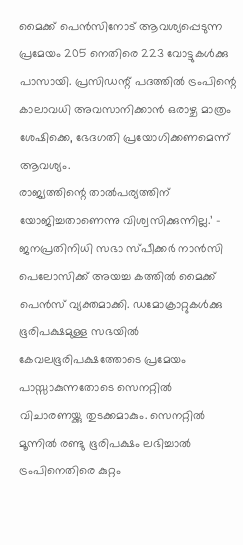മൈക്ക് പെൻസിനോട് ആവശ്യപ്പെടുന്ന പ്രമേയം 205 നെതിരെ 223 വോട്ടുകൾക്കു പാസായി. പ്രസിഡന്റ് പദത്തിൽ ട്രംപിന്റെ കാലാവധി അവസാനിക്കാൻ ഒരാഴ്ച മാത്രം ശേഷിക്കെ, ഭേദഗതി പ്രയോഗിക്കണമെന്ന് ആവശ്യം.
രാജ്യത്തിന്റെ താൽപര്യത്തിന് യോജിച്ചതാണെന്നു വിശ്വസിക്കുന്നില്ല.’ – ജനപ്രതിനിധി സഭാ സ്പീക്കർ നാൻസി പെലോസിക്ക് അയച്ച കത്തിൽ മൈക്ക് പെൻസ് വ്യക്തമാക്കി. ഡമോക്രാറ്റുകൾക്കു ഭൂരിപക്ഷമുള്ള സഭയിൽ കേവലഭൂരിപക്ഷത്തോടെ പ്രമേയം പാസ്സാകുന്നതോടെ സെനറ്റിൽ വിചാരണയ്ക്കു തുടക്കമാകും. സെനറ്റിൽ മൂന്നിൽ രണ്ടു ഭൂരിപക്ഷം ലഭിച്ചാൽ ട്രംപിനെതിരെ കുറ്റം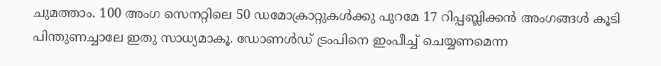ചുമത്താം. 100 അംഗ സെനറ്റിലെ 50 ഡമോക്രാറ്റുകൾക്കു പുറമേ 17 റിപ്പബ്ലിക്കൻ അംഗങ്ങൾ കൂടി പിന്തുണച്ചാലേ ഇതു സാധ്യമാകൂ. ഡോണൾഡ് ട്രംപിനെ ഇംപീച്ച് ചെയ്യണമെന്ന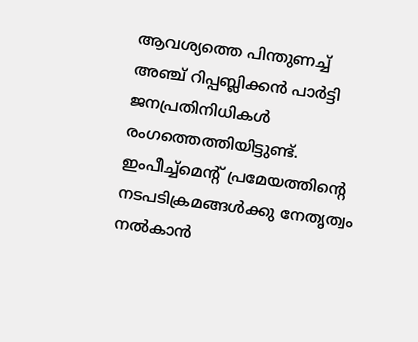ആവശ്യത്തെ പിന്തുണച്ച് അഞ്ച് റിപ്പബ്ലിക്കൻ പാർട്ടി ജനപ്രതിനിധികൾ രംഗത്തെത്തിയിട്ടുണ്ട്. ഇംപീച്ച്മെന്റ് പ്രമേയത്തിന്റെ നടപടിക്രമങ്ങൾക്കു നേതൃത്വം നൽകാൻ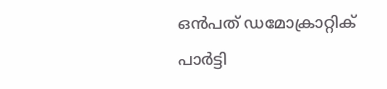ഒൻപത് ഡമോക്രാറ്റിക് പാർട്ടി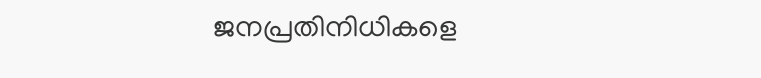ജനപ്രതിനിധികളെ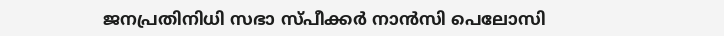ജനപ്രതിനിധി സഭാ സ്പീക്കർ നാൻസി പെലോസി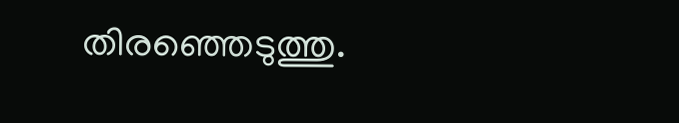തിരഞ്ഞെടുത്തു.